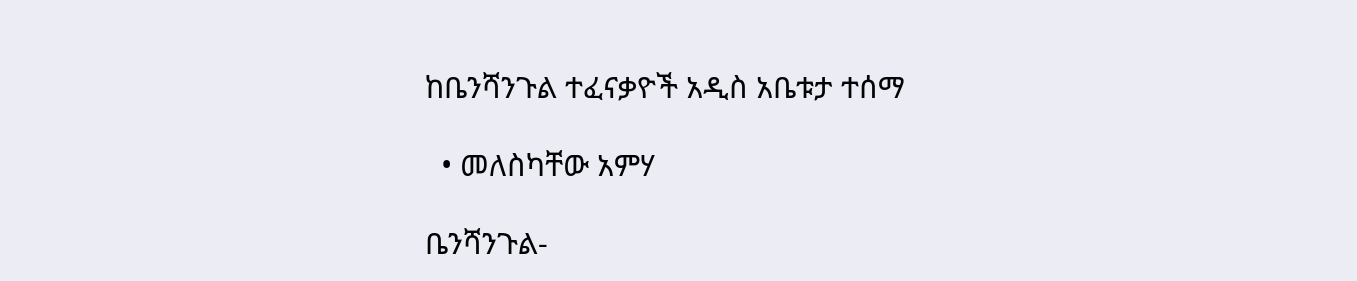ከቤንሻንጉል ተፈናቃዮች አዲስ አቤቱታ ተሰማ

  • መለስካቸው አምሃ

ቤንሻንጉል-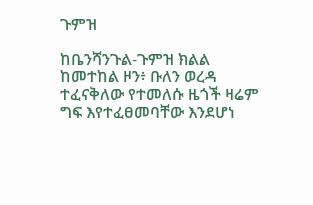ጉምዝ

ከቤንሻንጉል-ጉምዝ ክልል ከመተከል ዞን፥ ቡለን ወረዳ ተፈናቅለው የተመለሱ ዜጎች ዛሬም ግፍ እየተፈፀመባቸው እንደሆነ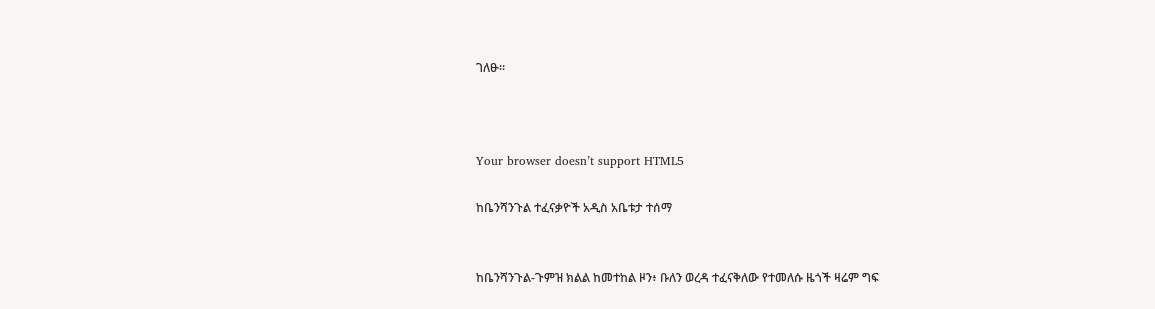ገለፁ።



Your browser doesn’t support HTML5

ከቤንሻንጉል ተፈናቃዮች አዲስ አቤቱታ ተሰማ


ከቤንሻንጉል-ጉምዝ ክልል ከመተከል ዞን፥ ቡለን ወረዳ ተፈናቅለው የተመለሱ ዜጎች ዛሬም ግፍ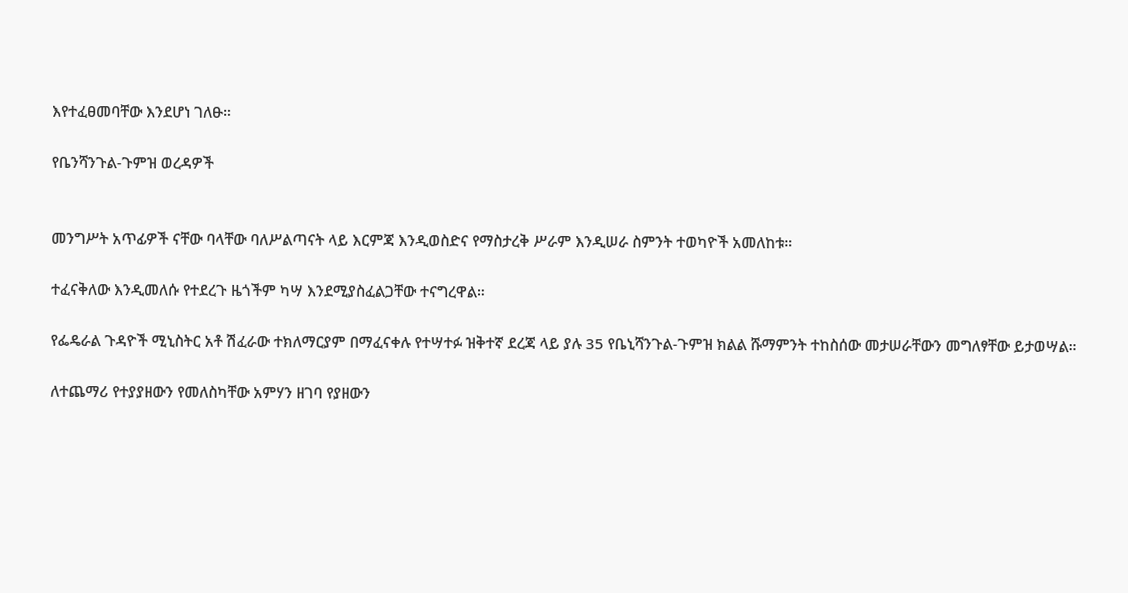እየተፈፀመባቸው እንደሆነ ገለፁ።

የቤንሻንጉል-ጉምዝ ወረዳዎች


መንግሥት አጥፊዎች ናቸው ባላቸው ባለሥልጣናት ላይ እርምጃ እንዲወስድና የማስታረቅ ሥራም እንዲሠራ ስምንት ተወካዮች አመለከቱ።

ተፈናቅለው እንዲመለሱ የተደረጉ ዜጎችም ካሣ እንደሚያስፈልጋቸው ተናግረዋል።

የፌዴራል ጉዳዮች ሚኒስትር አቶ ሽፈራው ተክለማርያም በማፈናቀሉ የተሣተፉ ዝቅተኛ ደረጃ ላይ ያሉ 35 የቤኒሻንጉል-ጉምዝ ክልል ሹማምንት ተከስሰው መታሠራቸውን መግለፃቸው ይታወሣል።

ለተጨማሪ የተያያዘውን የመለስካቸው አምሃን ዘገባ የያዘውን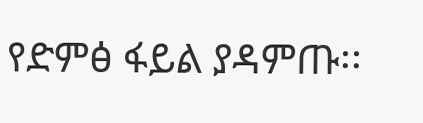የድምፅ ፋይል ያዳምጡ፡፡